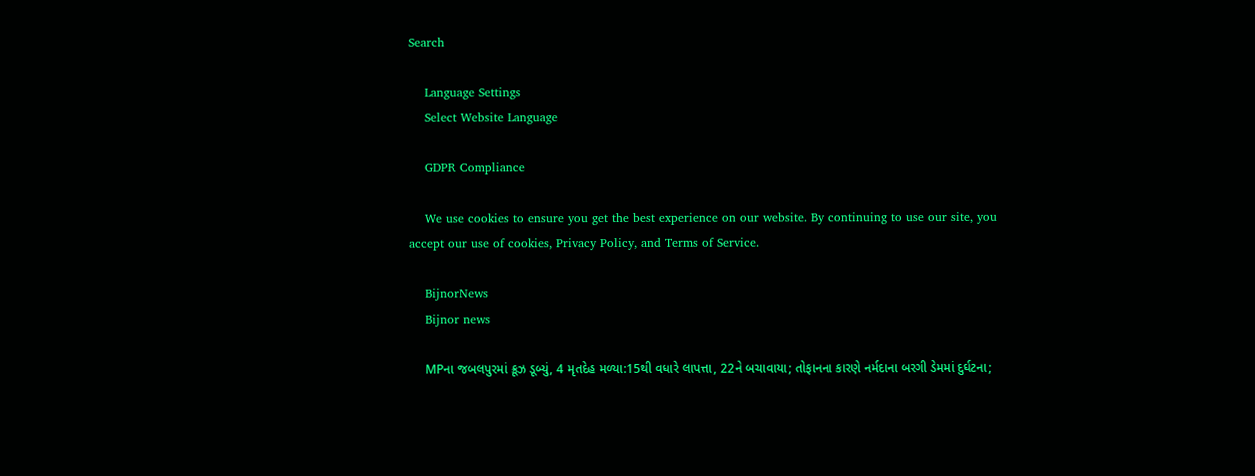Search

    Language Settings
    Select Website Language

    GDPR Compliance

    We use cookies to ensure you get the best experience on our website. By continuing to use our site, you accept our use of cookies, Privacy Policy, and Terms of Service.

    BijnorNews
    Bijnor news

    MPના જબલપુરમાં ક્રૂઝ ડૂબ્યું, 4 મૃતદેહ મળ્યા:15થી વધારે લાપત્તા, 22ને બચાવાયા; તોફાનના કારણે નર્મદાના બરગી ડેમમાં દુર્ઘટના;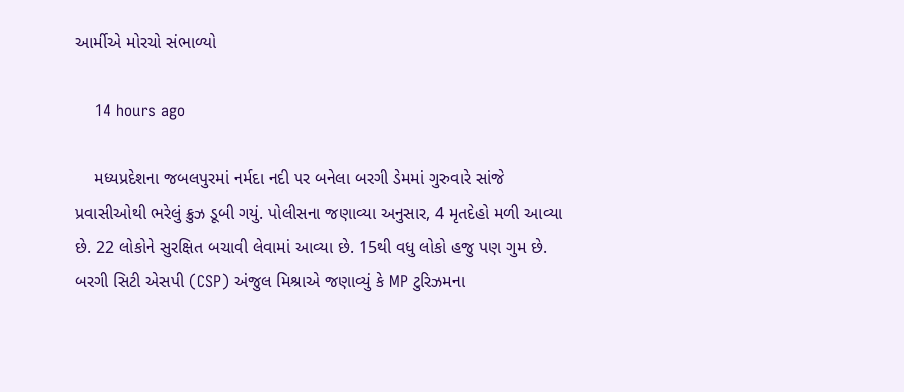આર્મીએ મોરચો સંભાળ્યો

    14 hours ago

    મધ્યપ્રદેશના જબલપુરમાં નર્મદા નદી પર બનેલા બરગી ડેમમાં ગુરુવારે સાંજે પ્રવાસીઓથી ભરેલું ક્રુઝ ડૂબી ગયું. પોલીસના જણાવ્યા અનુસાર, 4 મૃતદેહો મળી આવ્યા છે. 22 લોકોને સુરક્ષિત બચાવી લેવામાં આવ્યા છે. 15થી વધુ લોકો હજુ પણ ગુમ છે. બરગી સિટી એસપી (CSP) અંજુલ મિશ્રાએ જણાવ્યું કે MP ટુરિઝમના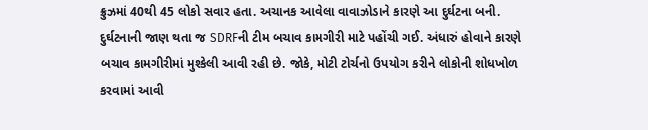ક્રુઝમાં 40થી 45 લોકો સવાર હતા. અચાનક આવેલા વાવાઝોડાને કારણે આ દુર્ઘટના બની. દુર્ઘટનાની જાણ થતા જ SDRFની ટીમ બચાવ કામગીરી માટે પહોંચી ગઈ. અંધારું હોવાને કારણે બચાવ કામગીરીમાં મુશ્કેલી આવી રહી છે. જોકે, મોટી ટોર્ચનો ઉપયોગ કરીને લોકોની શોધખોળ કરવામાં આવી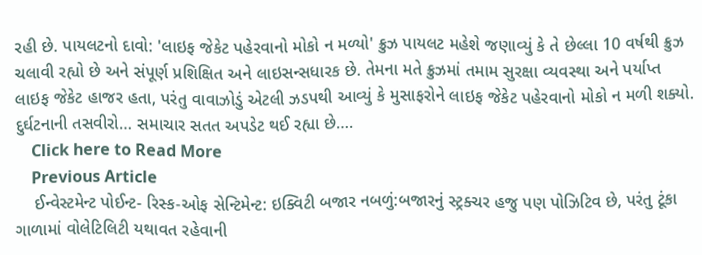રહી છે. પાયલટનો દાવો: 'લાઇફ જેકેટ પહેરવાનો મોકો ન મળ્યો' ક્રુઝ પાયલટ મહેશે જણાવ્યું કે તે છેલ્લા 10 વર્ષથી ક્રુઝ ચલાવી રહ્યો છે અને સંપૂર્ણ પ્રશિક્ષિત અને લાઇસન્સધારક છે. તેમના મતે ક્રુઝમાં તમામ સુરક્ષા વ્યવસ્થા અને પર્યાપ્ત લાઇફ જેકેટ હાજર હતા, પરંતુ વાવાઝોડું એટલી ઝડપથી આવ્યું કે મુસાફરોને લાઇફ જેકેટ પહેરવાનો મોકો ન મળી શક્યો. દુર્ઘટનાની તસવીરો… સમાચાર સતત અપડેટ થઈ રહ્યા છે….
    Click here to Read More
    Previous Article
    ઈન્વેસ્ટમેન્ટ પોઈન્ટ- રિસ્ક-ઓફ સેન્ટિમેન્ટ: ઇક્વિટી બજાર નબળું:બજારનું સ્ટ્રક્ચર હજુ પણ પોઝિટિવ છે, પરંતુ ટૂંકા ગાળામાં વોલેટિલિટી યથાવત રહેવાની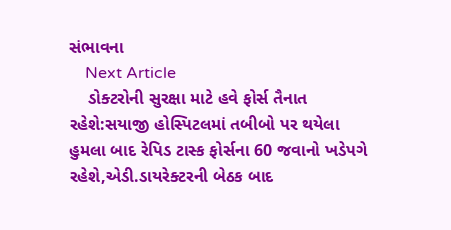સંભાવના
    Next Article
    ડોક્ટરોની સુરક્ષા માટે હવે ફોર્સ તૈનાત રહેશે:સયાજી હોસ્પિટલમાં તબીબો પર થયેલા હુમલા બાદ રેપિડ ટાસ્ક ફોર્સના 60 જવાનો ખડેપગે રહેશે,એડી.ડાયરેક્ટરની બેઠક બાદ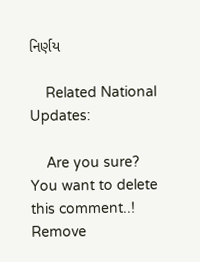નિર્ણય

    Related National Updates:

    Are you sure? You want to delete this comment..! Remove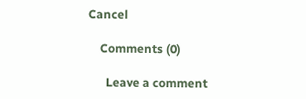Cancel

    Comments (0)

      Leave a comment